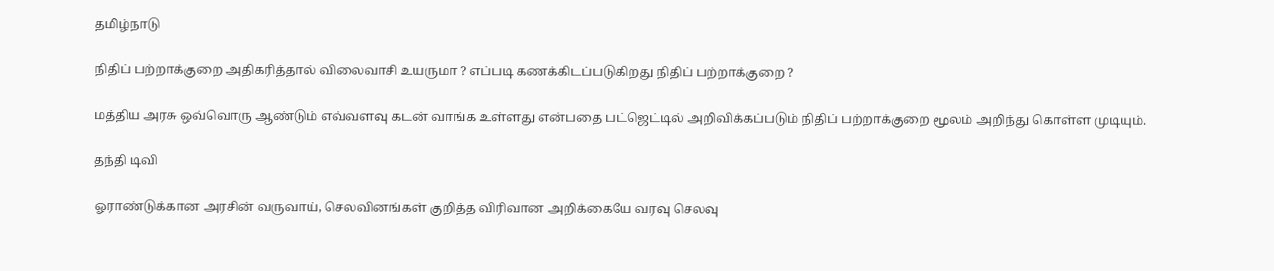தமிழ்நாடு

நிதிப் பற்றாக்குறை அதிகரித்தால் விலைவாசி உயருமா ? எப்படி கணக்கிடப்படுகிறது நிதிப் பற்றாக்குறை ?

மத்திய அரசு ஒவ்வொரு ஆண்டும் எவ்வளவு கடன் வாங்க உள்ளது என்பதை பட்ஜெட்டில் அறிவிக்கப்படும் நிதிப் பற்றாக்குறை மூலம் அறிந்து கொள்ள முடியும்.

தந்தி டிவி

ஓராண்டுக்கான அரசின் வருவாய், செலவினங்கள் குறித்த விரிவான அறிக்கையே வரவு செலவு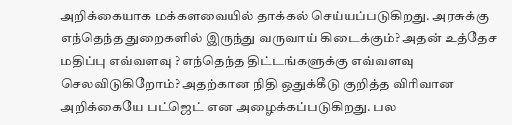அறிக்கையாக மக்களவையில் தாக்கல் செய்யப்படுகிறது. அரசுக்கு எந்தெந்த துறைகளில் இருந்து வருவாய் கிடைக்கும்? அதன் உத்தேச மதிப்பு எவ்வளவு ? எந்தெந்த திட்டங்களுக்கு எவ்வளவு செலவிடுகிறோம்? அதற்கான நிதி ஒதுக்கீடு குறித்த விரிவான அறிக்கையே பட்ஜெட் என அழைக்கப்படுகிறது. பல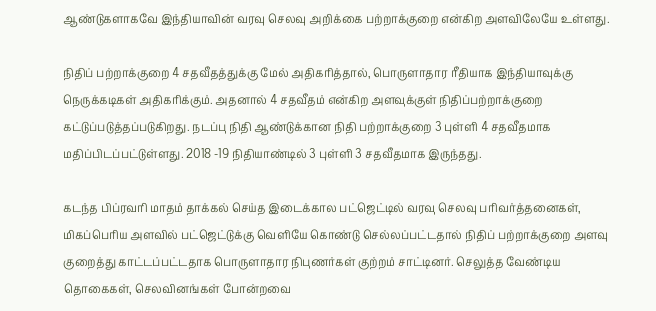ஆண்டுகளாகவே இந்தியாவின் வரவு செலவு அறிக்கை பற்றாக்குறை என்கிற அளவிலேயே உள்ளது.

நிதிப் பற்றாக்குறை 4 சதவீதத்துக்கு மேல் அதிகரித்தால், பொருளாதார ரீதியாக இந்தியாவுக்கு நெருக்கடிகள் அதிகரிக்கும். அதனால் 4 சதவீதம் என்கிற அளவுக்குள் நிதிப்பற்றாக்குறை கட்டுப்படுத்தப்படுகிறது. நடப்பு நிதி ஆண்டுக்கான நிதி பற்றாக்குறை 3 புள்ளி 4 சதவீதமாக மதிப்பிடப்பட்டுள்ளது. 2018 -19 நிதியாண்டில் 3 புள்ளி 3 சதவீதமாக இருந்தது.

கடந்த பிப்ரவரி மாதம் தாக்கல் செய்த இடைக்கால பட்ஜெட்டில் வரவு செலவு பரிவர்த்தனைகள், மிகப்பெரிய அளவில் பட்ஜெட்டுக்கு வெளியே கொண்டு செல்லப்பட்டதால் நிதிப் பற்றாக்குறை அளவு குறைத்து காட்டப்பட்டதாக பொருளாதார நிபுணர்கள் குற்றம் சாட்டினர். செலுத்த வேண்டிய தொகைகள், செலவினங்கள் போன்றவை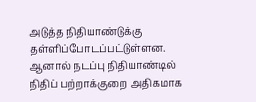அடுத்த நிதியாண்டுக்கு தள்ளிப்போடப்பட்டுள்ளன. ஆனால் நடப்பு நிதியாண்டில் நிதிப் பற்றாக்குறை அதிகமாக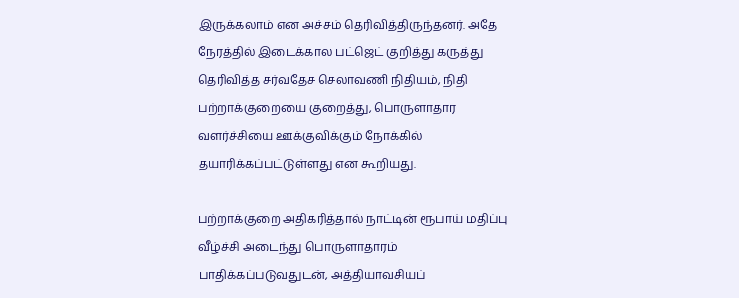இருக்கலாம் என அச்சம் தெரிவித்திருந்தனர். அதே நேரத்தில் இடைக்கால பட்ஜெட் குறித்து கருத்து தெரிவித்த சர்வதேச செலாவணி நிதியம், நிதி பற்றாக்குறையை குறைத்து, பொருளாதார வளர்ச்சியை ஊக்குவிக்கும் நோக்கில் தயாரிக்கப்பட்டுள்ளது என கூறியது.

பற்றாக்குறை அதிகரித்தால் நாட்டின் ரூபாய் மதிப்பு வீழ்ச்சி அடைந்து பொருளாதாரம் பாதிக்கப்படுவதுடன், அத்தியாவசியப்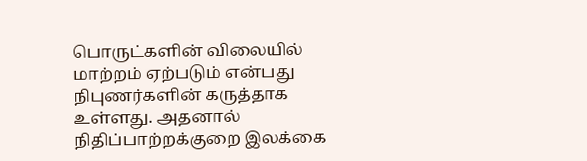பொருட்களின் விலையில் மாற்றம் ஏற்படும் என்பது நிபுணர்களின் கருத்தாக உள்ளது. அதனால் நிதிப்பாற்றக்குறை இலக்கை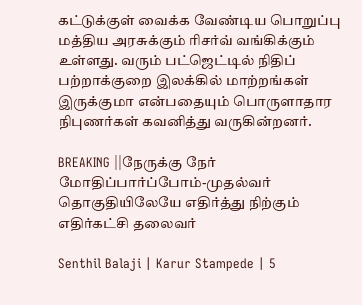கட்டுக்குள் வைக்க வேண்டிய பொறுப்பு மத்திய அரசுக்கும் ரிசர்வ் வங்கிக்கும் உள்ளது. வரும் பட்ஜெட்டில் நிதிப் பற்றாக்குறை இலக்கில் மாற்றங்கள் இருக்குமா என்பதையும் பொருளாதார நிபுணர்கள் கவனித்து வருகின்றனர்.

BREAKING ||நேருக்கு நேர் மோதிப்பார்ப்போம்-முதல்வர் தொகுதியிலேயே எதிர்த்து நிற்கும் எதிர்கட்சி தலைவர்

Senthil Balaji | Karur Stampede | 5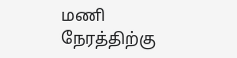மணி நேரத்திற்கு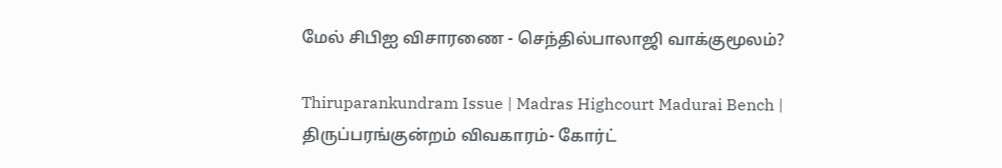மேல் சிபிஐ விசாரணை - செந்தில்பாலாஜி வாக்குமூலம்?

Thiruparankundram Issue | Madras Highcourt Madurai Bench | திருப்பரங்குன்றம் விவகாரம்- கோர்ட்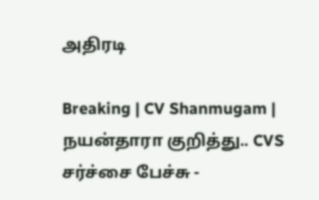அதிரடி

Breaking | CV Shanmugam | நயன்தாரா குறித்து.. CVS சர்ச்சை பேச்சு -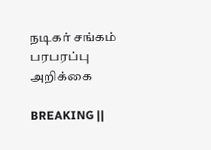நடிகர் சங்கம் பரபரப்பு அறிக்கை

BREAKING ||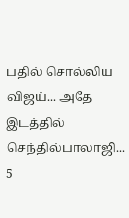பதில் சொல்லிய விஜய்... அதே இடத்தில் செந்தில்பாலாஜி... 5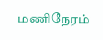மணிநேரம்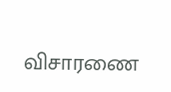விசாரணை